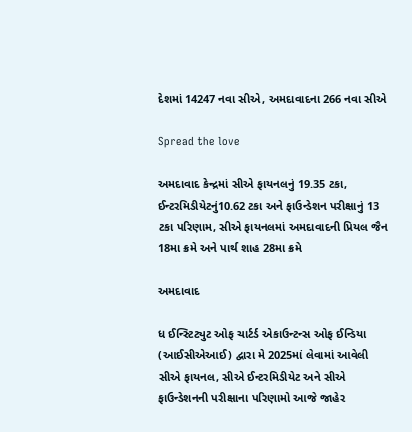દેશમાં 14247 નવા સીએ, અમદાવાદના 266 નવા સીએ

Spread the love

અમદાવાદ કેન્દ્રમાં સીએ ફાયનલનું 19.35 ટકા, ઈન્ટરમિડીયેટનું10.62 ટકા અને ફાઉન્ડેશન પરીક્ષાનું 13 ટકા પરિણામ, સીએ ફાયનલમાં અમદાવાદની પ્રિયલ જૈન 18મા ક્રમે અને પાર્થ શાહ 28મા ક્રમે

અમદાવાદ

ધ ઈન્સ્ટિટ્યુટ ઓફ ચાર્ટર્ડ એકાઉન્ટન્સ ઓફ ઈન્ડિયા (આઈસીએઆઈ) દ્વારા મે 2025માં લેવામાં આવેલી સીએ ફાયનલ, સીએ ઈન્ટરમિડીયેટ અને સીએ ફાઉન્ડેશનની પરીક્ષાના પરિણામો આજે જાહેર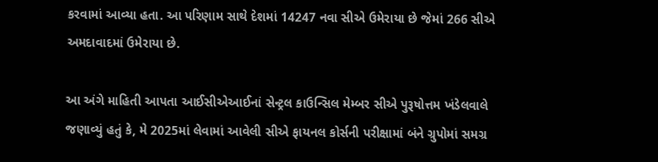કરવામાં આવ્યા હતા. આ પરિણામ સાથે દેશમાં 14247 નવા સીએ ઉમેરાયા છે જેમાં 266 સીએ અમદાવાદમાં ઉમેરાયા છે.

આ અંગે માહિતી આપતા આઈસીએઆઈનાં સેન્ટ્રલ કાઉન્સિલ મેમ્બર સીએ પુરૂષોત્તમ ખંડેલવાલે જણાવ્યું હતું કે, મે 2025માં લેવામાં આવેલી સીએ ફાયનલ કોર્સની પરીક્ષામાં બંને ગ્રુપોમાં સમગ્ર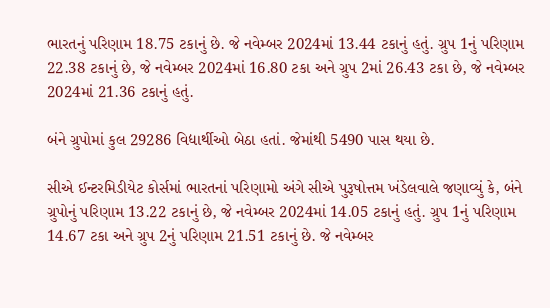ભારતનું પરિણામ 18.75 ટકાનું છે. જે નવેમ્બર 2024માં 13.44 ટકાનું હતું. ગ્રુપ 1નું પરિણામ 22.38 ટકાનું છે, જે નવેમ્બર 2024માં 16.80 ટકા અને ગ્રુપ 2માં 26.43 ટકા છે, જે નવેમ્બર 2024માં 21.36 ટકાનું હતું.

બંને ગ્રુપોમાં કુલ 29286 વિદ્યાર્થીઓ બેઠા હતાં. જેમાંથી 5490 પાસ થયા છે.

સીએ ઈન્ટરમિડીયેટ કોર્સમાં ભારતનાં પરિણામો અંગે સીએ પુરૂષોત્તમ ખંડેલવાલે જણાવ્યું કે, બંને ગ્રુપોનું પરિણામ 13.22 ટકાનું છે, જે નવેમ્બર 2024માં 14.05 ટકાનું હતું. ગ્રુપ 1નું પરિણામ 14.67 ટકા અને ગ્રુપ 2નું પરિણામ 21.51 ટકાનું છે. જે નવેમ્બર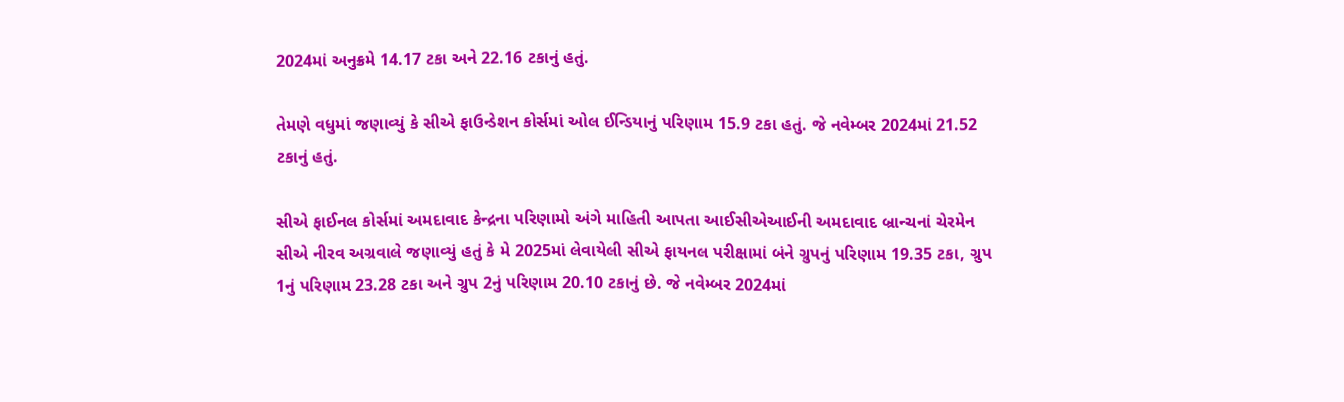2024માં અનુક્રમે 14.17 ટકા અને 22.16 ટકાનું હતું.

તેમણે વધુમાં જણાવ્યું કે સીએ ફાઉન્ડેશન કોર્સમાં ઓલ ઈન્ડિયાનું પરિણામ 15.9 ટકા હતું. જે નવેમ્બર 2024માં 21.52 ટકાનું હતું.

સીએ ફાઈનલ કોર્સમાં અમદાવાદ કેન્દ્રના પરિણામો અંગે માહિતી આપતા આઈસીએઆઈની અમદાવાદ બ્રાન્ચનાં ચેરમેન સીએ નીરવ અગ્રવાલે જણાવ્યું હતું કે મે 2025માં લેવાયેલી સીએ ફાયનલ પરીક્ષામાં બંને ગ્રુપનું પરિણામ 19.35 ટકા, ગ્રુપ 1નું પરિણામ 23.28 ટકા અને ગ્રુપ 2નું પરિણામ 20.10 ટકાનું છે. જે નવેમ્બર 2024માં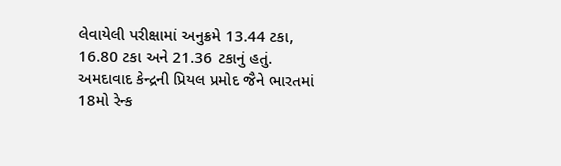લેવાયેલી પરીક્ષામાં અનુક્રમે 13.44 ટકા, 16.80 ટકા અને 21.36 ટકાનું હતું. અમદાવાદ કેન્દ્રની પ્રિયલ પ્રમોદ જૈને ભારતમાં 18મો રેન્ક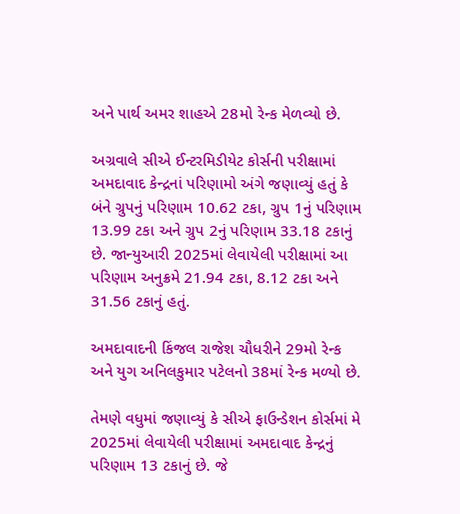અને પાર્થ અમર શાહએ 28મો રેન્ક મેળવ્યો છે.

અગ્રવાલે સીએ ઈન્ટરમિડીયેટ કોર્સની પરીક્ષામાં અમદાવાદ કેન્દ્રનાં પરિણામો અંગે જણાવ્યું હતું કે બંને ગ્રુપનું પરિણામ 10.62 ટકા, ગ્રુપ 1નું પરિણામ 13.99 ટકા અને ગ્રુપ 2નું પરિણામ 33.18 ટકાનું છે. જાન્યુઆરી 2025માં લેવાયેલી પરીક્ષામાં આ પરિણામ અનુક્રમે 21.94 ટકા, 8.12 ટકા અને 31.56 ટકાનું હતું.

અમદાવાદની કિંજલ રાજેશ ચૌધરીને 29મો રેન્ક અને યુગ અનિલકુમાર પટેલનો 38માં રેન્ક મળ્યો છે.

તેમણે વધુમાં જણાવ્યું કે સીએ ફાઉન્ડેશન કોર્સમાં મે 2025માં લેવાયેલી પરીક્ષામાં અમદાવાદ કેન્દ્રનું પરિણામ 13 ટકાનું છે. જે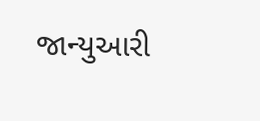જાન્યુઆરી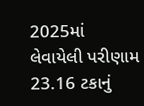2025માં લેવાયેલી પરીણામ 23.16 ટકાનું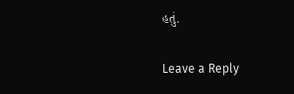હતું.

Leave a Reply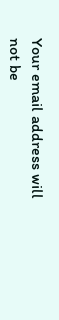Your email address will not be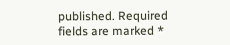published. Required fields are marked *